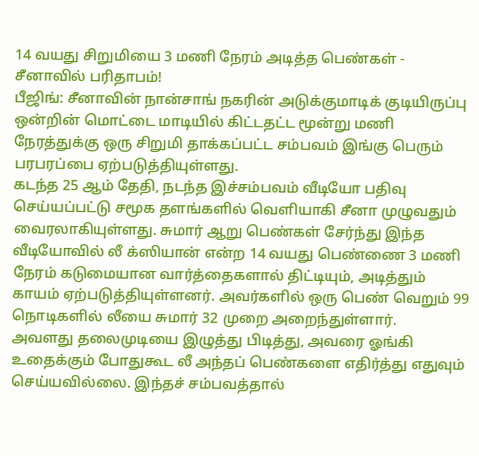14 வயது சிறுமியை 3 மணி நேரம் அடித்த பெண்கள் - சீனாவில் பரிதாபம்!
பீஜிங்: சீனாவின் நான்சாங் நகரின் அடுக்குமாடிக் குடியிருப்பு ஒன்றின் மொட்டை மாடியில் கிட்டதட்ட மூன்று மணி நேரத்துக்கு ஒரு சிறுமி தாக்கப்பட்ட சம்பவம் இங்கு பெரும் பரபரப்பை ஏற்படுத்தியுள்ளது.
கடந்த 25 ஆம் தேதி, நடந்த இச்சம்பவம் வீடியோ பதிவு செய்யப்பட்டு சமூக தளங்களில் வெளியாகி சீனா முழுவதும் வைரலாகியுள்ளது. சுமார் ஆறு பெண்கள் சேர்ந்து இந்த வீடியோவில் லீ க்ஸியான் என்ற 14 வயது பெண்ணை 3 மணி நேரம் கடுமையான வார்த்தைகளால் திட்டியும், அடித்தும் காயம் ஏற்படுத்தியுள்ளனர். அவர்களில் ஒரு பெண் வெறும் 99 நொடிகளில் லீயை சுமார் 32 முறை அறைந்துள்ளார்.
அவளது தலைமுடியை இழுத்து பிடித்து, அவரை ஓங்கி உதைக்கும் போதுகூட லீ அந்தப் பெண்களை எதிர்த்து எதுவும் செய்யவில்லை. இந்தச் சம்பவத்தால்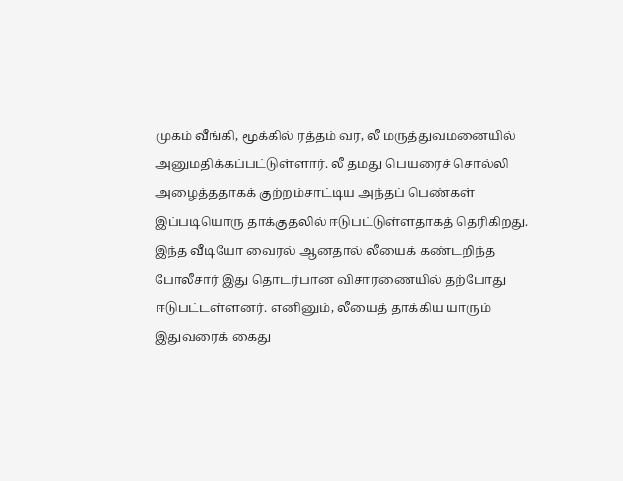முகம் வீங்கி, மூக்கில் ரத்தம் வர, லீ மருத்துவமனையில் அனுமதிக்கப்பட்டுள்ளார். லீ தமது பெயரைச் சொல்லி அழைத்ததாகக் குற்றம்சாட்டிய அந்தப் பெண்கள் இப்படியொரு தாக்குதலில் ஈடுபட்டுள்ளதாகத் தெரிகிறது.
இந்த வீடியோ வைரல் ஆனதால் லீயைக் கண்டறிந்த போலீசார் இது தொடர்பான விசாரணையில் தற்போது ஈடுபட்டள்ளனர். எனினும், லீயைத் தாக்கிய யாரும் இதுவரைக் கைது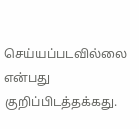செய்யப்படவில்லை என்பது குறிப்பிடத்தக்கது.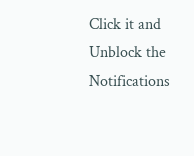Click it and Unblock the Notifications